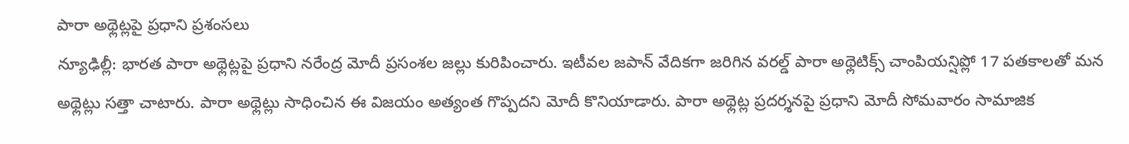పారా అథ్లెట్లపై ప్రధాని ప్రశంసలు
న్యూఢిల్లీ: భారత పారా అథ్లెట్లపై ప్రధాని నరేంద్ర మోదీ ప్రసంశల జల్లు కురిపించారు. ఇటీవల జపాన్ వేదికగా జరిగిన వరల్డ్ పారా అథ్లెటిక్స్ చాంపియన్షిప్లో 17 పతకాలతో మన అథ్లెట్లు సత్తా చాటారు. పారా అథ్లెట్లు సాధించిన ఈ విజయం అత్యంత గొప్పదని మోదీ కొనియాడారు. పారా అథ్లెట్ల ప్రదర్శనపై ప్రధాని మోదీ సోమవారం సామాజిక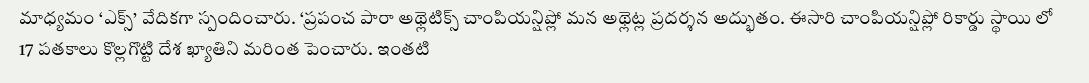మాధ్యమం ‘ఎక్స్’ వేదికగా స్పందించారు. ‘ప్రపంచ పారా అథ్లెటిక్స్ చాంపియన్షిప్లో మన అథ్లెట్ల ప్రదర్శన అద్భుతం. ఈసారి చాంపియన్షిప్లో రికార్డు స్థాయి లో 17 పతకాలు కొల్లగొట్టి దేశ ఖ్యాతిని మరింత పెంచారు. ఇంతటి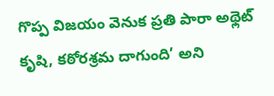గొప్ప విజయం వెనుక ప్రతి పారా అథ్లెట్ కృషి, కఠోరశ్రమ దాగుంది’ అని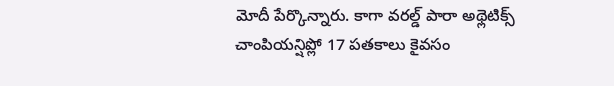మోదీ పేర్కొన్నారు. కాగా వరల్డ్ పారా అథ్లెటిక్స్ చాంపియన్షిప్లో 17 పతకాలు కైవసం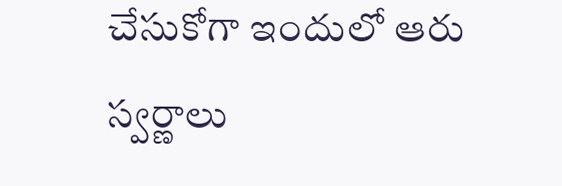చేసుకోగా ఇందులో ఆరు స్వర్ణాలు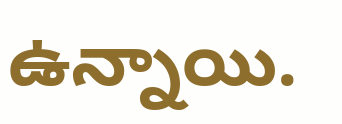ఉన్నాయి.